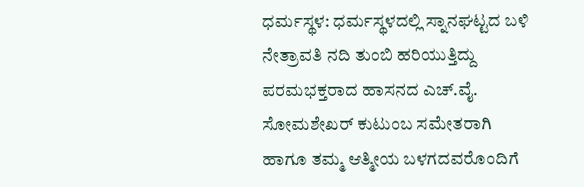ಧರ್ಮಸ್ಥಳ: ಧರ್ಮಸ್ಥಳದಲ್ಲಿ ಸ್ನಾನಘಟ್ಟದ ಬಳಿ ನೇತ್ರಾವತಿ ನದಿ ತುಂಬಿ ಹರಿಯುತ್ತಿದ್ದು ಪರಮಭಕ್ತರಾದ ಹಾಸನದ ಎಚ್.ವೈ. ಸೋಮಶೇಖರ್ ಕುಟುಂಬ ಸಮೇತರಾಗಿ ಹಾಗೂ ತಮ್ಮ ಆತ್ಮೀಯ ಬಳಗದವರೊಂದಿಗೆ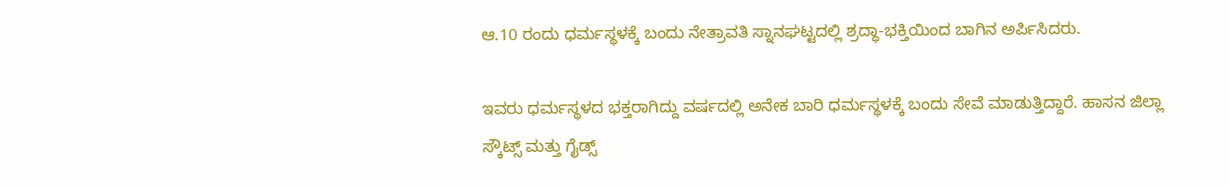ಆ.10 ರಂದು ಧರ್ಮಸ್ಥಳಕ್ಕೆ ಬಂದು ನೇತ್ರಾವತಿ ಸ್ನಾನಘಟ್ಟದಲ್ಲಿ ಶ್ರದ್ಧಾ-ಭಕ್ತಿಯಿಂದ ಬಾಗಿನ ಅರ್ಪಿಸಿದರು.

ಇವರು ಧರ್ಮಸ್ಥಳದ ಭಕ್ತರಾಗಿದ್ದು ವರ್ಷದಲ್ಲಿ ಅನೇಕ ಬಾರಿ ಧರ್ಮಸ್ಥಳಕ್ಕೆ ಬಂದು ಸೇವೆ ಮಾಡುತ್ತಿದ್ದಾರೆ. ಹಾಸನ ಜಿಲ್ಲಾ ಸ್ಕೌಟ್ಸ್ ಮತ್ತು ಗೈಡ್ಸ್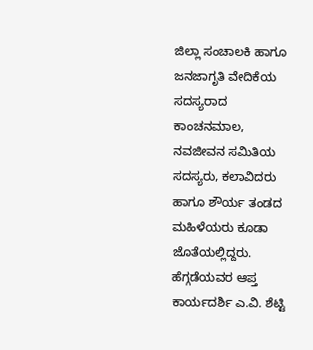ಜಿಲ್ಲಾ ಸಂಚಾಲಕಿ ಹಾಗೂ ಜನಜಾಗೃತಿ ವೇದಿಕೆಯ ಸದಸ್ಯರಾದ ಕಾಂಚನಮಾಲ, ನವಜೀವನ ಸಮಿತಿಯ ಸದಸ್ಯರು, ಕಲಾವಿದರು ಹಾಗೂ ಶೌರ್ಯ ತಂಡದ ಮಹಿಳೆಯರು ಕೂಡಾ ಜೊತೆಯಲ್ಲಿದ್ದರು.
ಹೆಗ್ಗಡೆಯವರ ಆಪ್ತ ಕಾರ್ಯದರ್ಶಿ ಎ.ವಿ. ಶೆಟ್ಟಿ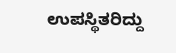ಉಪಸ್ಥಿತರಿದ್ದು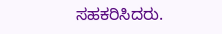ಸಹಕರಿಸಿದರು.